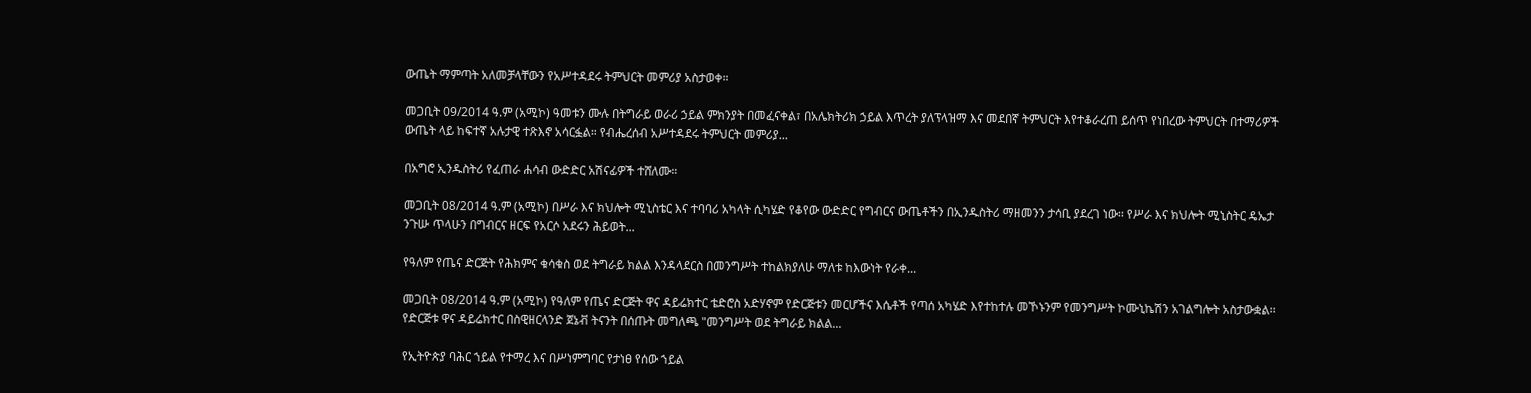ውጤት ማምጣት አለመቻላቸውን የአሥተዳደሩ ትምህርት መምሪያ አስታወቀ።

መጋቢት 09/2014 ዓ.ም (አሚኮ) ዓመቱን ሙሉ በትግራይ ወራሪ ኃይል ምክንያት በመፈናቀል፣ በአሌክትሪክ ኃይል እጥረት ያለፕላዝማ እና መደበኛ ትምህርት እየተቆራረጠ ይሰጥ የነበረው ትምህርት በተማሪዎች ውጤት ላይ ከፍተኛ አሉታዊ ተጽእኖ አሳርፏል። የብሔረሰብ አሥተዳደሩ ትምህርት መምሪያ...

በአግሮ ኢንዱስትሪ የፈጠራ ሐሳብ ውድድር አሽናፊዎች ተሸለሙ።

መጋቢት 08/2014 ዓ.ም (አሚኮ) በሥራ እና ክህሎት ሚኒስቴር እና ተባባሪ አካላት ሲካሄድ የቆየው ውድድር የግብርና ውጤቶችን በኢንዱስትሪ ማዘመንን ታሳቢ ያደረገ ነው፡፡ የሥራ እና ክህሎት ሚኒስትር ዴኤታ ንጉሡ ጥላሁን በግብርና ዘርፍ የአርሶ አደሩን ሕይወት...

የዓለም የጤና ድርጅት የሕክምና ቁሳቁስ ወደ ትግራይ ክልል እንዳላደርስ በመንግሥት ተከልክያለሁ ማለቱ ከእውነት የራቀ...

መጋቢት 08/2014 ዓ.ም (አሚኮ) የዓለም የጤና ድርጅት ዋና ዳይሬክተር ቴድሮስ አድሃኖም የድርጅቱን መርሆችና እሴቶች የጣሰ አካሄድ እየተከተሉ መኾኑንም የመንግሥት ኮሙኒኬሽን አገልግሎት አስታውቋል፡፡ የድርጅቱ ዋና ዳይሬክተር በስዊዘርላንድ ጀኔቭ ትናንት በሰጡት መግለጫ "መንግሥት ወደ ትግራይ ክልል...

የኢትዮጵያ ባሕር ኀይል የተማረ እና በሥነምግባር የታነፀ የሰው ኀይል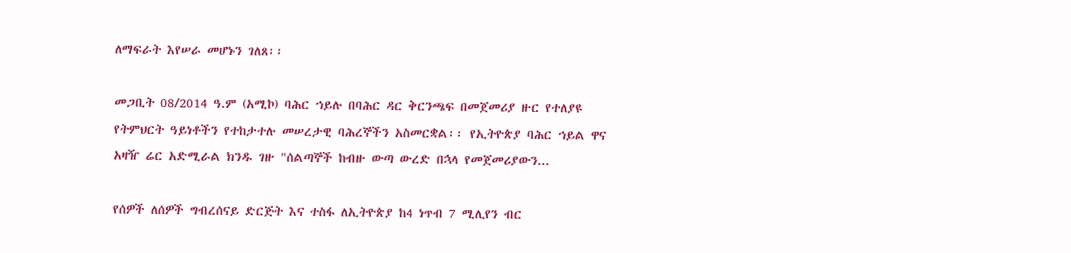ለማፍራት እየሠራ መሆኑን ገለጸ፡፡

መጋቢት 08/2014 ዓ.ም (አሚኮ) ባሕር ኀይሉ በባሕር ዳር ቅርንጫፍ በመጀመሪያ ዙር የተለያዩ የትምህርት ዓይነቶችን የተከታተሉ መሠረታዊ ባሕረኞችን አስመርቋል፡፡ የኢትዮጵያ ባሕር ኀይል ዋና አዛዥ ሬር አድሚራል ክንዱ ገዙ "ሰልጣኞች ከብዙ ውጣ ውረድ በኋላ የመጀመሪያውን...

የሰዎች ለሰዎች ግብረሰናይ ድርጅት እና ተስፋ ለኢትዮጵያ ከ4 ነጥብ 7 ሚሊየን ብር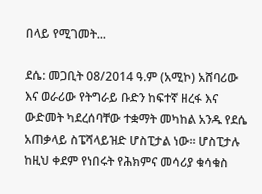በላይ የሚገመት...

ደሴ: መጋቢት 08/2014 ዓ.ም (አሚኮ) አሸባሪው እና ወራሪው የትግራይ ቡድን ከፍተኛ ዘረፋ እና ውድመት ካደረሰባቸው ተቋማት መካከል አንዱ የደሴ አጠቃላይ ስፔሻላይዝድ ሆስፒታል ነው። ሆስፒታሉ ከዚህ ቀደም የነበሩት የሕክምና መሳሪያ ቁሳቁስ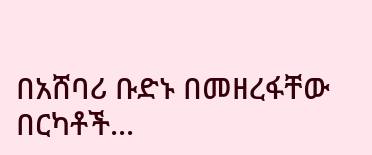በአሸባሪ ቡድኑ በመዘረፋቸው በርካቶች...